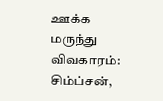ஊக்க மருந்து விவகாரம்: சிம்ப்சன்,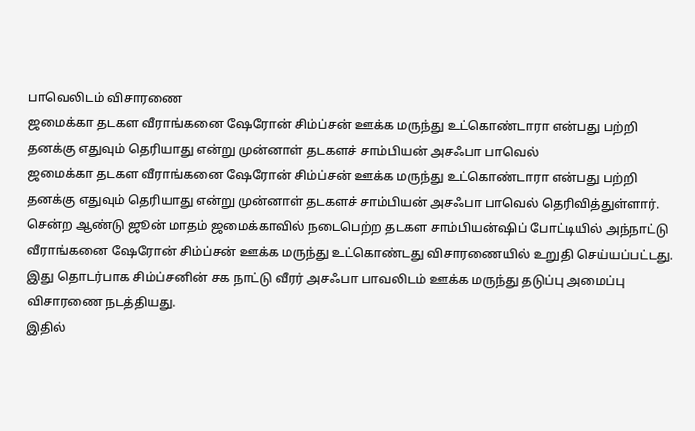பாவெலிடம் விசாரணை
ஜமைக்கா தடகள வீராங்கனை ஷேரோன் சிம்ப்சன் ஊக்க மருந்து உட்கொண்டாரா என்பது பற்றி தனக்கு எதுவும் தெரியாது என்று முன்னாள் தடகளச் சாம்பியன் அசஃபா பாவெல்
ஜமைக்கா தடகள வீராங்கனை ஷேரோன் சிம்ப்சன் ஊக்க மருந்து உட்கொண்டாரா என்பது பற்றி தனக்கு எதுவும் தெரியாது என்று முன்னாள் தடகளச் சாம்பியன் அசஃபா பாவெல் தெரிவித்துள்ளார்.
சென்ற ஆண்டு ஜூன் மாதம் ஜமைக்காவில் நடைபெற்ற தடகள சாம்பியன்ஷிப் போட்டியில் அந்நாட்டு வீராங்கனை ஷேரோன் சிம்ப்சன் ஊக்க மருந்து உட்கொண்டது விசாரணையில் உறுதி செய்யப்பட்டது. இது தொடர்பாக சிம்ப்சனின் சக நாட்டு வீரர் அசஃபா பாவலிடம் ஊக்க மருந்து தடுப்பு அமைப்பு விசாரணை நடத்தியது.
இதில்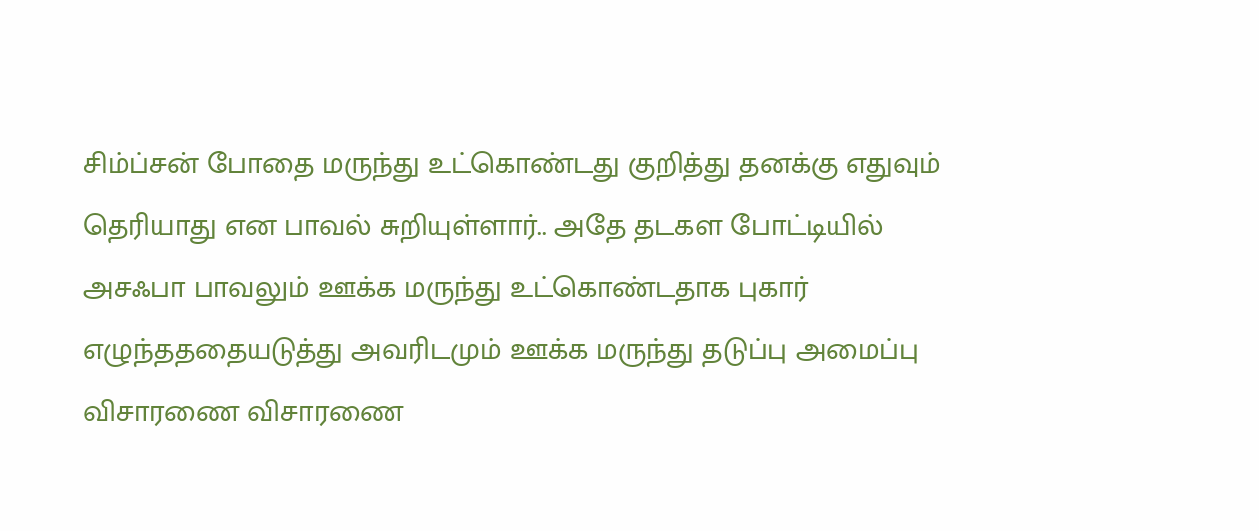சிம்ப்சன் போதை மருந்து உட்கொண்டது குறித்து தனக்கு எதுவும் தெரியாது என பாவல் சுறியுள்ளார்.. அதே தடகள போட்டியில் அசஃபா பாவலும் ஊக்க மருந்து உட்கொண்டதாக புகார் எழுந்தததையடுத்து அவரிடமும் ஊக்க மருந்து தடுப்பு அமைப்பு விசாரணை விசாரணை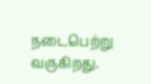நடைபெற்று வருகிறது.